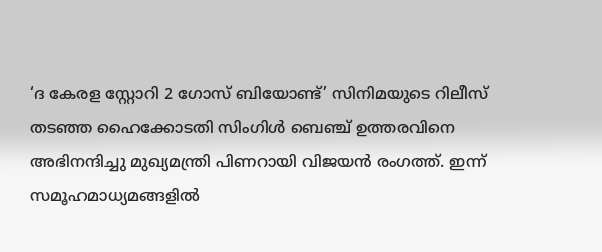‘ദ കേരള സ്റ്റോറി 2 ഗോസ് ബിയോണ്ട്’ സിനിമയുടെ റിലീസ് തടഞ്ഞ ഹൈക്കോടതി സിംഗിൾ ബെഞ്ച് ഉത്തരവിനെ അഭിനന്ദിച്ചു മുഖ്യമന്ത്രി പിണറായി വിജയൻ രംഗത്ത്. ഇന്ന് സമൂഹമാധ്യമങ്ങളിൽ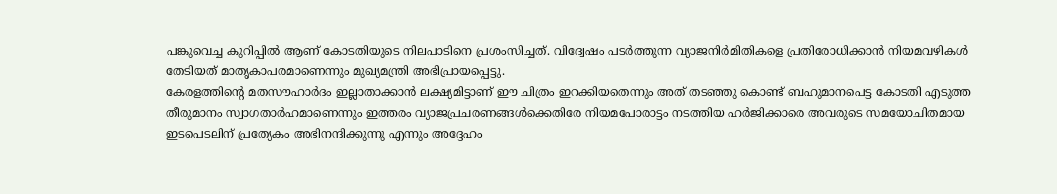പങ്കുവെച്ച കുറിപ്പിൽ ആണ് കോടതിയുടെ നിലപാടിനെ പ്രശംസിച്ചത്. വിദ്വേഷം പടർത്തുന്ന വ്യാജനിർമിതികളെ പ്രതിരോധിക്കാൻ നിയമവഴികൾ തേടിയത് മാതൃകാപരമാണെന്നും മുഖ്യമന്ത്രി അഭിപ്രായപ്പെട്ടു.
കേരളത്തിന്റെ മതസൗഹാർദം ഇല്ലാതാക്കാൻ ലക്ഷ്യമിട്ടാണ് ഈ ചിത്രം ഇറക്കിയതെന്നും അത് തടഞ്ഞു കൊണ്ട് ബഹുമാനപെട്ട കോടതി എടുത്ത തീരുമാനം സ്വാഗതാർഹമാണെന്നും ഇത്തരം വ്യാജപ്രചരണങ്ങൾക്കെതിരേ നിയമപോരാട്ടം നടത്തിയ ഹർജിക്കാരെ അവരുടെ സമയോചിതമായ ഇടപെടലിന് പ്രത്യേകം അഭിനന്ദിക്കുന്നു എന്നും അദ്ദേഹം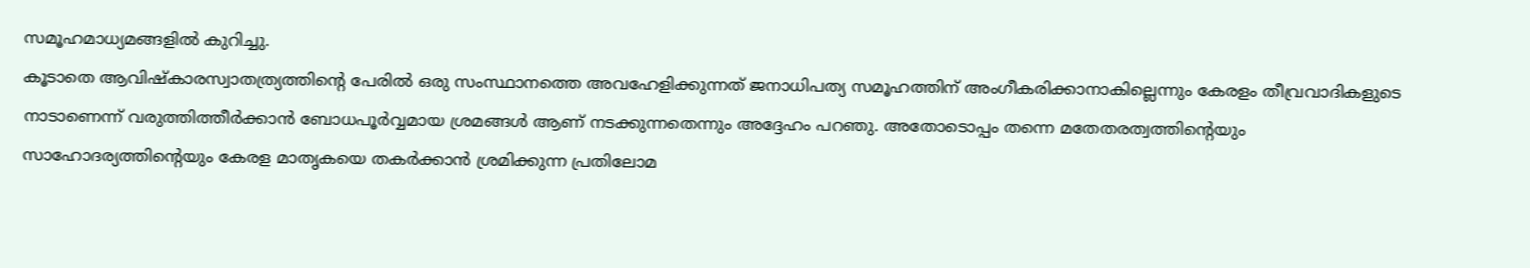സമൂഹമാധ്യമങ്ങളിൽ കുറിച്ചു.
കൂടാതെ ആവിഷ്കാരസ്വാതത്ര്യത്തിന്റെ പേരിൽ ഒരു സംസ്ഥാനത്തെ അവഹേളിക്കുന്നത് ജനാധിപത്യ സമൂഹത്തിന് അംഗീകരിക്കാനാകില്ലെന്നും കേരളം തീവ്രവാദികളുടെ നാടാണെന്ന് വരുത്തിത്തീർക്കാൻ ബോധപൂർവ്വമായ ശ്രമങ്ങൾ ആണ് നടക്കുന്നതെന്നും അദ്ദേഹം പറഞു. അതോടൊപ്പം തന്നെ മതേതരത്വത്തിന്റെയും സാഹോദര്യത്തിന്റെയും കേരള മാതൃകയെ തകർക്കാൻ ശ്രമിക്കുന്ന പ്രതിലോമ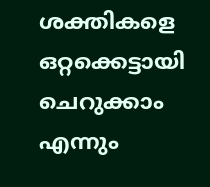ശക്തികളെ ഒറ്റക്കെട്ടായി ചെറുക്കാം എന്നും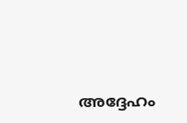അദ്ദേഹം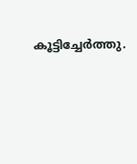കൂട്ടിച്ചേർത്തു.